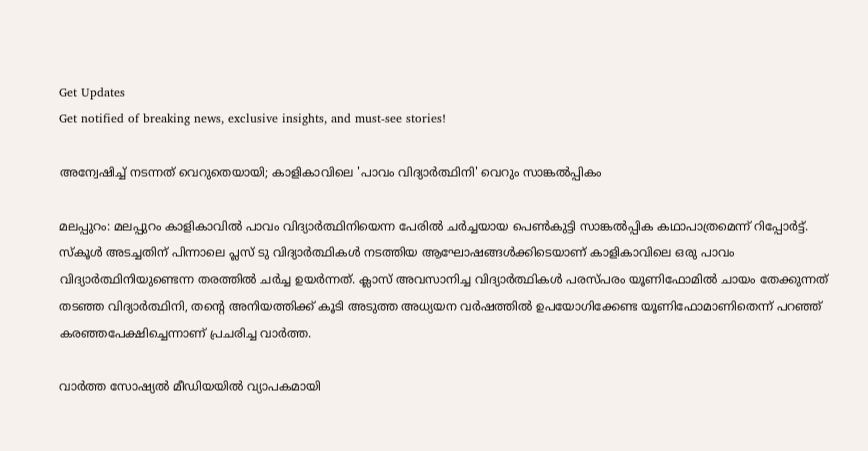Get Updates
Get notified of breaking news, exclusive insights, and must-see stories!

അന്വേഷിച്ച് നടന്നത് വെറുതെയായി; കാളികാവിലെ 'പാവം വിദ്യാര്‍ത്ഥിനി' വെറും സാങ്കല്‍പ്പികം

മലപ്പുറം: മലപ്പുറം കാളികാവില്‍ പാവം വിദ്യാര്‍ത്ഥിനിയെന്ന പേരില്‍ ചര്‍ച്ചയായ പെണ്‍കുട്ടി സാങ്കല്‍പ്പിക കഥാപാത്രമെന്ന് റിപ്പോര്‍ട്ട്. സ്‌കൂള്‍ അടച്ചതിന് പിന്നാലെ പ്ലസ് ടു വിദ്യാര്‍ത്ഥികള്‍ നടത്തിയ ആഘോഷങ്ങള്‍ക്കിടെയാണ് കാളികാവിലെ ഒരു പാവം വിദ്യാര്‍ത്ഥിനിയുണ്ടെന്ന തരത്തില്‍ ചര്‍ച്ച ഉയര്‍ന്നത്. ക്ലാസ് അവസാനിച്ച വിദ്യാര്‍ത്ഥികള്‍ പരസ്പരം യൂണിഫോമില്‍ ചായം തേക്കുന്നത് തടഞ്ഞ വിദ്യാര്‍ത്ഥിനി, തന്റെ അനിയത്തിക്ക് കൂടി അടുത്ത അധ്യയന വര്‍ഷത്തില്‍ ഉപയോഗിക്കേണ്ട യൂണിഫോമാണിതെന്ന് പറഞ്ഞ് കരഞ്ഞപേക്ഷിച്ചെന്നാണ് പ്രചരിച്ച വാര്‍ത്ത.

വാര്‍ത്ത സോഷ്യല്‍ മീഡിയയില്‍ വ്യാപകമായി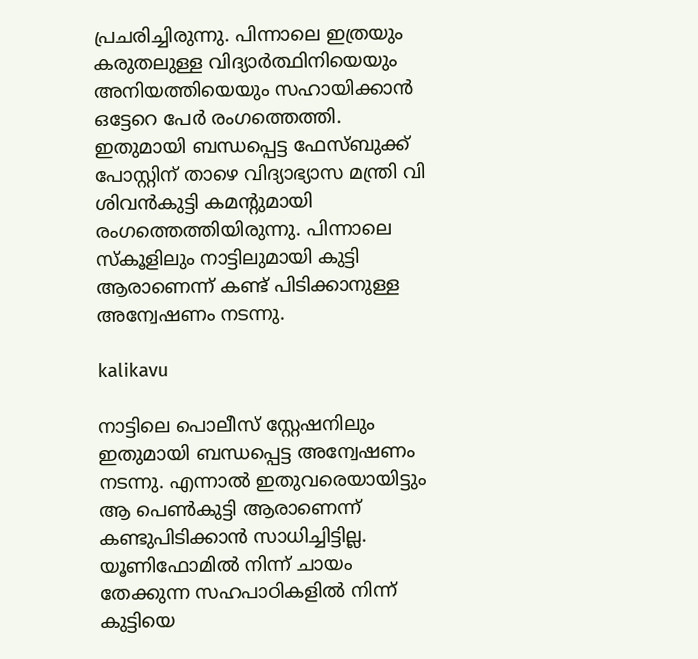പ്രചരിച്ചിരുന്നു. പിന്നാലെ ഇത്രയും കരുതലുള്ള വിദ്യാര്‍ത്ഥിനിയെയും അനിയത്തിയെയും സഹായിക്കാന്‍ ഒട്ടേറെ പേര്‍ രംഗത്തെത്തി. ഇതുമായി ബന്ധപ്പെട്ട ഫേസ്ബുക്ക് പോസ്റ്റിന് താഴെ വിദ്യാഭ്യാസ മന്ത്രി വി ശിവന്‍കുട്ടി കമന്റുമായി രംഗത്തെത്തിയിരുന്നു. പിന്നാലെ സ്‌കൂളിലും നാട്ടിലുമായി കുട്ടി ആരാണെന്ന് കണ്ട് പിടിക്കാനുള്ള അന്വേഷണം നടന്നു.

kalikavu

നാട്ടിലെ പൊലീസ് സ്റ്റേഷനിലും ഇതുമായി ബന്ധപ്പെട്ട അന്വേഷണം നടന്നു. എന്നാല്‍ ഇതുവരെയായിട്ടും ആ പെണ്‍കുട്ടി ആരാണെന്ന് കണ്ടുപിടിക്കാന്‍ സാധിച്ചിട്ടില്ല. യൂണിഫോമില്‍ നിന്ന് ചായം തേക്കുന്ന സഹപാഠികളില്‍ നിന്ന് കുട്ടിയെ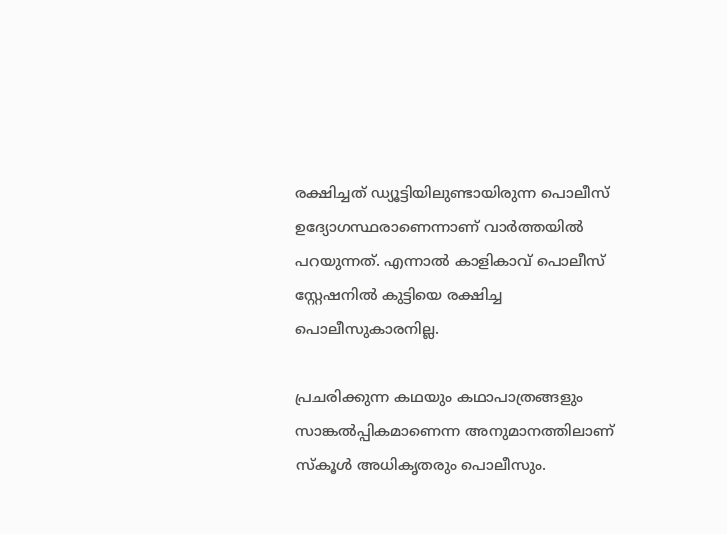രക്ഷിച്ചത് ഡ്യൂട്ടിയിലുണ്ടായിരുന്ന പൊലീസ് ഉദ്യോഗസ്ഥരാണെന്നാണ് വാര്‍ത്തയില്‍ പറയുന്നത്. എന്നാല്‍ കാളികാവ് പൊലീസ് സ്റ്റേഷനില്‍ കുട്ടിയെ രക്ഷിച്ച പൊലീസുകാരനില്ല.

പ്രചരിക്കുന്ന കഥയും കഥാപാത്രങ്ങളും സാങ്കല്‍പ്പികമാണെന്ന അനുമാനത്തിലാണ് സ്‌കൂള്‍ അധികൃതരും പൊലീസും.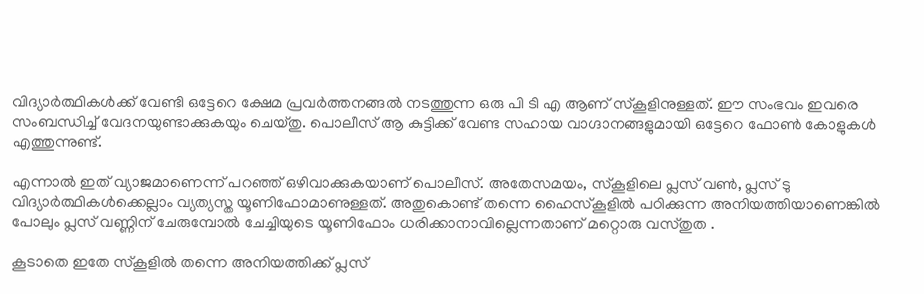വിദ്യാര്‍ത്ഥികള്‍ക്ക് വേണ്ടി ഒട്ടേറെ ക്ഷേമ പ്രവര്‍ത്തനങ്ങല്‍ നടത്തുന്ന ഒരു പി ടി എ ആണ് സ്‌കൂളിനുള്ളത്. ഈ സംഭവം ഇവരെ സംബന്ധിച്ച് വേദനയുണ്ടാക്കുകയും ചെയ്തു. പൊലീസ് ആ കുട്ടിക്ക് വേണ്ട സഹായ വാഗ്ദാനങ്ങളുമായി ഒട്ടേറെ ഫോണ്‍ കോളുകള്‍ എത്തുന്നുണ്ട്.

എന്നാല്‍ ഇത് വ്യാജമാണെന്ന് പറഞ്ഞ് ഒഴിവാക്കുകയാണ് പൊലീസ്. അതേസമയം, സ്‌കൂളിലെ പ്ലസ് വണ്‍, പ്ലസ് ടു വിദ്യാര്‍ത്ഥികള്‍ക്കെല്ലാം വ്യത്യസ്ത യൂണിഫോമാണുള്ളത്. അതുകൊണ്ട് തന്നെ ഹൈസ്‌കൂളില്‍ പഠിക്കുന്ന അനിയത്തിയാണെങ്കില്‍ പോലും പ്ലസ് വണ്ണിന് ചേരുമ്പോല്‍ ചേച്ചിയുടെ യൂണിഫോം ധരിക്കാനാവില്ലെന്നതാണ് മറ്റൊരു വസ്തുത .

കൂടാതെ ഇതേ സ്‌കൂളില്‍ തന്നെ അനിയത്തിക്ക് പ്ലസ്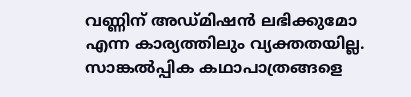വണ്ണിന് അഡ്മിഷന്‍ ലഭിക്കുമോ എന്ന കാര്യത്തിലും വ്യക്തതയില്ല. സാങ്കല്‍പ്പിക കഥാപാത്രങ്ങളെ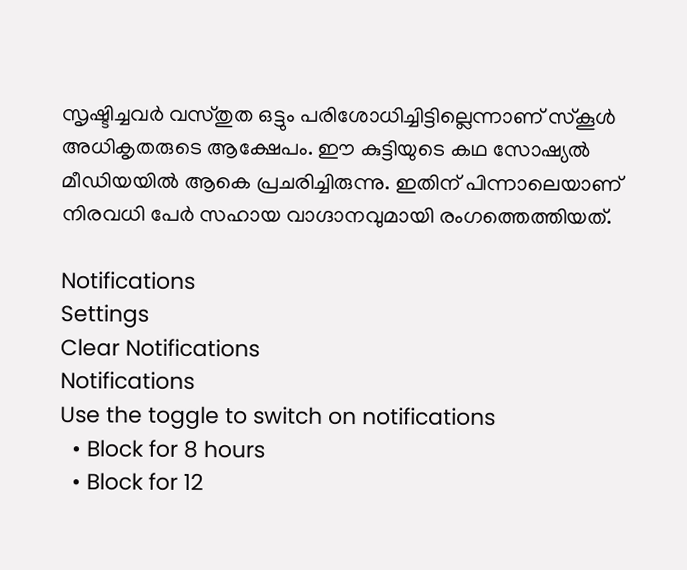സൃഷ്ടിച്ചവര്‍ വസ്തുത ഒട്ടും പരിശോധിച്ചിട്ടില്ലെന്നാണ് സ്‌കൂള്‍ അധികൃതരുടെ ആക്ഷേപം. ഈ കുട്ടിയുടെ കഥ സോഷ്യല്‍ മീഡിയയില്‍ ആകെ പ്രചരിച്ചിരുന്നു. ഇതിന് പിന്നാലെയാണ് നിരവധി പേര്‍ സഹായ വാഗ്ദാനവുമായി രംഗത്തെത്തിയത്.

Notifications
Settings
Clear Notifications
Notifications
Use the toggle to switch on notifications
  • Block for 8 hours
  • Block for 12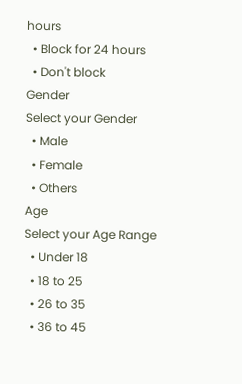hours
  • Block for 24 hours
  • Don't block
Gender
Select your Gender
  • Male
  • Female
  • Others
Age
Select your Age Range
  • Under 18
  • 18 to 25
  • 26 to 35
  • 36 to 45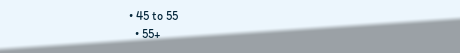• 45 to 55
  • 55+